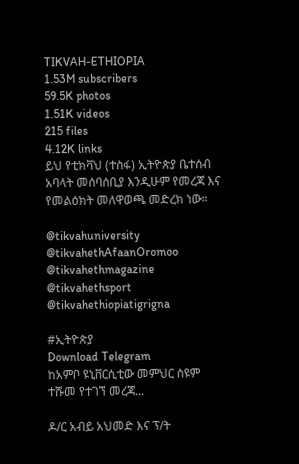TIKVAH-ETHIOPIA
1.53M subscribers
59.5K photos
1.51K videos
215 files
4.12K links
ይህ የቲክቫህ (ተስፋ) ኢትዮጵያ ቤተሰብ አባላት መሰባሰቢያ እንዲሁም የመረጃ እና የመልዕክት መለዋወጫ መድረክ ነው።

@tikvahuniversity
@tikvahethAfaanOromoo
@tikvahethmagazine
@tikvahethsport
@tikvahethiopiatigrigna

#ኢትዮጵያ
Download Telegram
ከአምቦ ዩኒቨርሲቲው መምህር ስዩም ተሹመ የተገኘ መረጃ...

ዶ/ር አብይ አህመድ እና ፕ/ት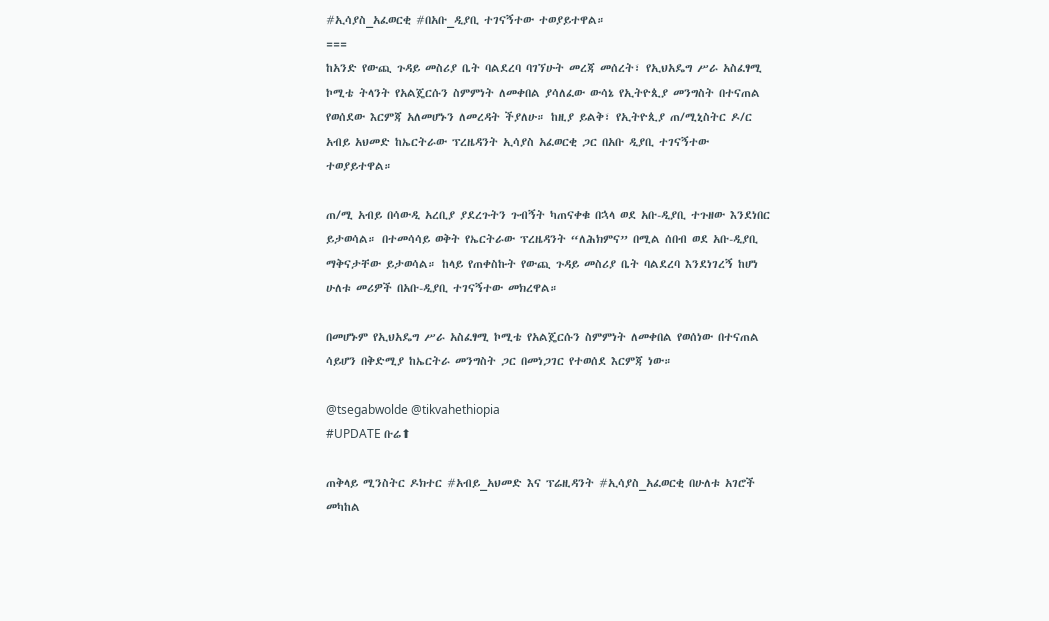#ኢሳያስ_አፈወርቂ #በአቡ_ዲያቢ ተገናኝተው ተወያይተዋል።
===
ከአንድ የውጪ ጉዳይ መስሪያ ቤት ባልደረባ ባገኘሁት መረጃ መሰረት፣ የኢህአዴግ ሥራ አስፈፃሚ ኮሚቴ ትላንት የአልጄርሱን ስምምነት ለመቀበል ያሳለፈው ውሳኔ የኢትዮጲያ መንግስት በተናጠል የወሰደው እርምጃ አለመሆኑን ለመረዳት ችያለሁ። ከዚያ ይልቅ፣ የኢትዮጲያ ጠ/ሚኒስትር ዶ/ር አብይ አህመድ ከኤርትራው ፕረዜዳንት ኢሳያስ አፈወርቂ ጋር በአቡ ዲያቢ ተገናኝተው ተወያይተዋል።

ጠ/ሚ አብይ በሳውዲ አረቢያ ያደረጉትን ጉብኝት ካጠናቀቁ በኋላ ወደ አቡ-ዲያቢ ተጉዘው እንደነበር ይታወሳል። በተመሳሳይ ወቅት የኤርትራው ፕረዜዳንት “ለሕክምና” በሚል ሰበብ ወደ አቡ-ዲያቢ ማቅናታቸው ይታወሳል። ከላይ የጠቀስኩት የውጪ ጉዳይ መስሪያ ቤት ባልደረባ እንደነገረኝ ከሆነ ሁለቱ መሪዎች በአቡ-ዲያቢ ተገናኝተው መክረዋል።

በመሆኑም የኢህአዴግ ሥራ አስፈፃሚ ኮሚቴ የአልጄርሱን ስምምነት ለመቀበል የወሰነው በተናጠል ሳይሆን በቅድሚያ ከኤርትራ መንግስት ጋር በመነጋገር የተወሰደ እርምጃ ነው።

@tsegabwolde @tikvahethiopia
#UPDATE ቡሬ⬆

ጠቅላይ ሚንስትር ዶክተር #አብይ_አህመድ እና ፕሬዚዳንት #ኢሳያስ_አፈወርቂ በሁለቱ አገሮች መካከል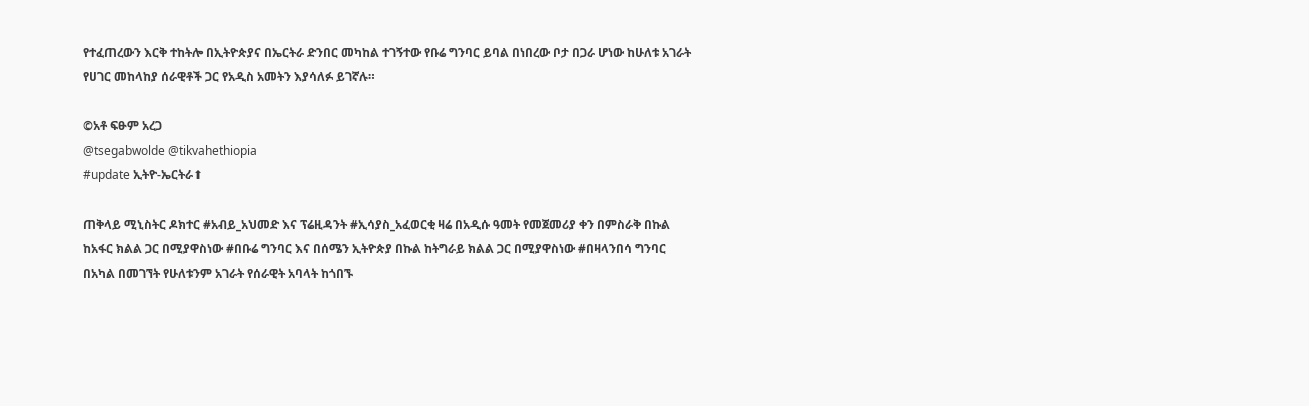የተፈጠረውን እርቅ ተከትሎ በኢትዮጵያና በኤርትራ ድንበር መካከል ተገኝተው የቡሬ ግንባር ይባል በነበረው ቦታ በጋራ ሆነው ከሁለቱ አገራት የሀገር መከላከያ ሰራዊቶች ጋር የአዲስ አመትን እያሳለፉ ይገኛሉ።

©አቶ ፍፁም አረጋ
@tsegabwolde @tikvahethiopia
#update ኢትዮ-ኤርትራ⬆

ጠቅላይ ሚኒስትር ዶክተር #አብይ_አህመድ እና ፕሬዚዳንት #ኢሳያስ_አፈወርቂ ዛሬ በአዲሱ ዓመት የመጀመሪያ ቀን በምስራቅ በኩል ከአፋር ክልል ጋር በሚያዋስነው #በቡሬ ግንባር እና በሰሜን ኢትዮጵያ በኩል ከትግራይ ክልል ጋር በሚያዋስነው #በዛላንበሳ ግንባር በአካል በመገኘት የሁለቱንም አገራት የሰራዊት አባላት ከጎበኙ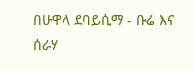በሁዋላ ደባይሲማ - ቡሬ እና ሰራሃ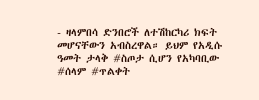- ዛላምበሳ ድንበሮች ለተሽከርካሪ ክፍት መሆናቸውን አብስረዋል። ይህም የአዲሱ ዓመት ታላቅ #ስጦታ ሲሆን የአካባቢው #ሰላም #ጥልቀት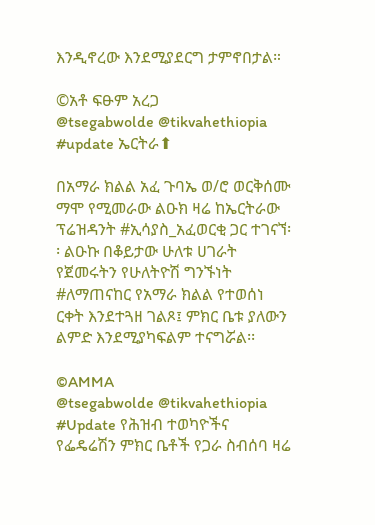እንዲኖረው እንደሚያደርግ ታምኖበታል።

©አቶ ፍፁም አረጋ
@tsegabwolde @tikvahethiopia
#update ኤርትራ⬆

በአማራ ክልል አፈ ጉባኤ ወ/ሮ ወርቅሰሙ ማሞ የሚመራው ልዑክ ዛሬ ከኤርትራው ፕሬዝዳንት #ኢሳያስ_አፈወርቂ ጋር ተገናኘ፡፡ ልዑኩ በቆይታው ሁለቱ ሀገራት የጀመሩትን የሁለትዮሽ ግንኙነት #ለማጠናከር የአማራ ክልል የተወሰነ ርቀት እንደተጓዘ ገልጾ፤ ምክር ቤቱ ያለውን ልምድ እንደሚያካፍልም ተናግሯል፡፡

©AMMA
@tsegabwolde @tikvahethiopia
#Update የሕዝብ ተወካዮችና የፌዴሬሽን ምክር ቤቶች የጋራ ስብሰባ ዛሬ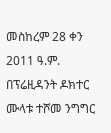መስከረም 28 ቀን 2011 ዓ.ም. በፕሬዚዳንት ዶክተር ሙላቱ ተሾመ ንግግር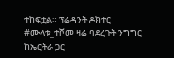ተከፍቷል። ፕሬዳንት ዶክተር #ሙላቱ_ተሾመ ዛሬ ባደረጉት ንግግር ከኤርትራ ጋር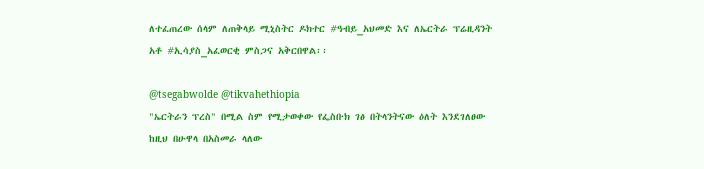ለተፈጠረው ሰላም ለጠቅላይ ሚኒስትር ዶክተር #ዓብይ_አህመድ እና ለኤርትራ ፕሬዚዳንት አቶ #ኢሳያስ_አፈወርቂ ምስጋና አቅርበዋል፡፡

@tsegabwolde @tikvahethiopia
"ኤርትራን ፕረስ" በሚል ስም የሚታወቀው የፌስቡክ ገፅ በትላንትናው ዕለት እንደገለፀው ከዚህ በሁዋላ በአስመራ ላለው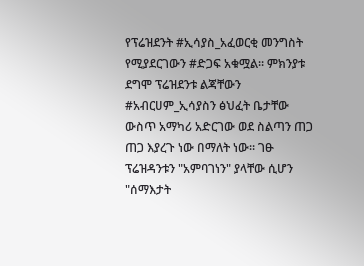የፕሬዝደንት #ኢሳያስ_አፈወርቂ መንግስት የሚያደርገውን #ድጋፍ አቁሟል። ምክንያቱ ደግሞ ፕሬዝደንቱ ልጃቸውን #አብርሀም_ኢሳያስን ፅህፈት ቤታቸው ውስጥ አማካሪ አድርገው ወደ ስልጣን ጠጋ ጠጋ እያረጉ ነው በማለት ነው። ገፁ ፕሬዝዳንቱን "አምባገነን" ያላቸው ሲሆን "ሰማእታት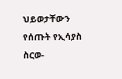ህይወታቸውን የሰጡት የኢሳያስ ስርወ-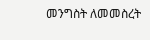መንግስት ለመመስረት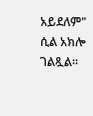አይደለም" ሲል አክሎ ገልጿል።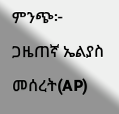ምንጭ፦ ጋዜጠኛ ኤልያስ መሰረት(AP)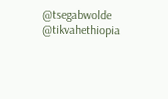@tsegabwolde @tikvahethiopia